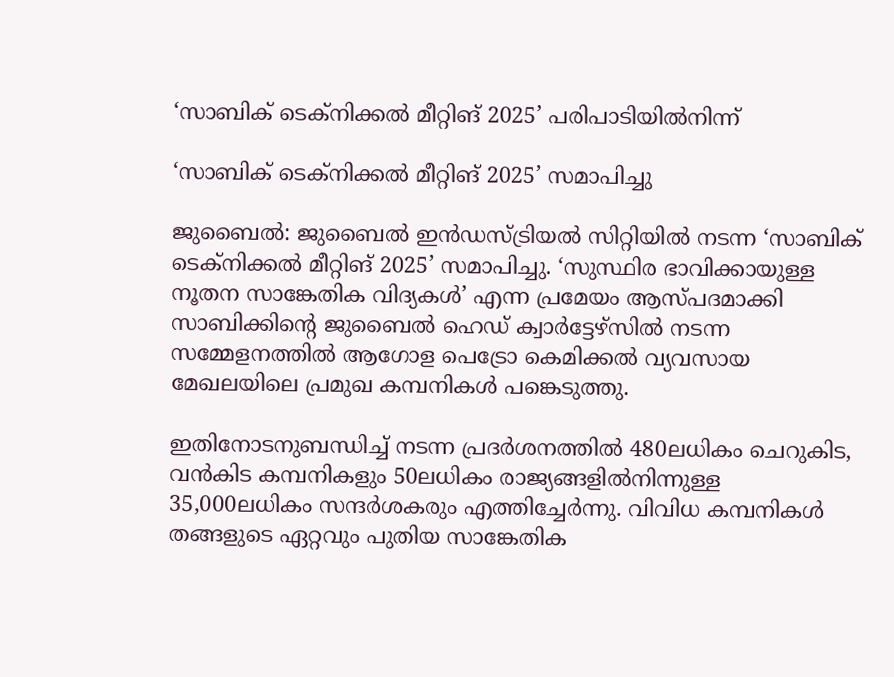‘സാബിക് ടെക്നിക്കൽ മീറ്റിങ് 2025’ പരിപാടിയിൽനിന്ന്

‘സാബിക് ടെക്നിക്കൽ മീറ്റിങ് 2025’ സമാപിച്ചു

ജുബൈൽ: ജുബൈൽ ഇൻഡസ്ട്രിയൽ സിറ്റിയിൽ നടന്ന ‘സാബിക് ടെക്നിക്കൽ മീറ്റിങ് 2025’ സമാപിച്ചു. ‘സുസ്ഥിര ഭാവിക്കായുള്ള നൂതന സാങ്കേതിക വിദ്യകൾ’ എന്ന പ്രമേയം ആസ്പദമാക്കി സാബിക്കിന്റെ ജുബൈൽ ഹെഡ് ക്വാർട്ടേഴ്സിൽ നടന്ന സമ്മേളനത്തിൽ ആഗോള പെട്രോ കെമിക്കൽ വ്യവസായ മേഖലയിലെ പ്രമുഖ കമ്പനികൾ പങ്കെടുത്തു.

ഇതിനോടനുബന്ധിച്ച് നടന്ന പ്രദർശനത്തിൽ 480ലധികം ചെറുകിട, വൻകിട കമ്പനികളും 50ലധികം രാജ്യങ്ങളിൽനിന്നുള്ള 35,000ലധികം സന്ദർശകരും എത്തിച്ചേർന്നു. വിവിധ കമ്പനികൾ തങ്ങളുടെ ഏറ്റവും പുതിയ സാങ്കേതിക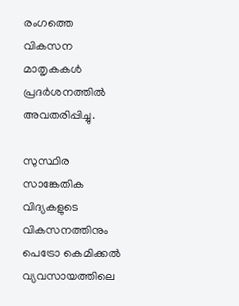രംഗത്തെ വികസന മാതൃകകൾ പ്രദർശനത്തിൽ അവതരിപ്പിച്ചു.

സുസ്ഥിര സാങ്കേതിക വിദ്യകളുടെ വികസനത്തിനും പെട്രോ കെമിക്കൽ വ്യവസായത്തിലെ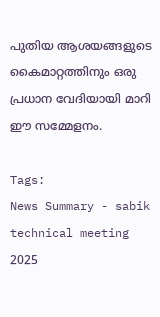പുതിയ ആശയങ്ങളുടെ കൈമാറ്റത്തിനും ഒരു പ്രധാന വേദിയായി മാറി ഈ സമ്മേളനം.

Tags:
News Summary - sabik technical meeting 2025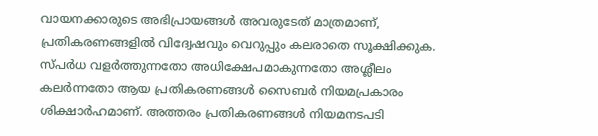വായനക്കാരുടെ അഭിപ്രായങ്ങള്‍ അവരുടേത് മാത്രമാണ്, പ്രതികരണങ്ങളിൽ വിദ്വേഷവും വെറുപ്പും കലരാതെ സൂക്ഷിക്കുക. സ്പർധ വളർത്തുന്നതോ അധിക്ഷേപമാകുന്നതോ അശ്ലീലം കലർന്നതോ ആയ പ്രതികരണങ്ങൾ സൈബർ നിയമപ്രകാരം ശിക്ഷാർഹമാണ്. അത്തരം പ്രതികരണങ്ങൾ നിയമനടപടി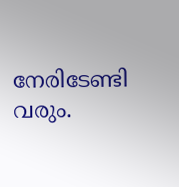നേരിടേണ്ടി വരും.